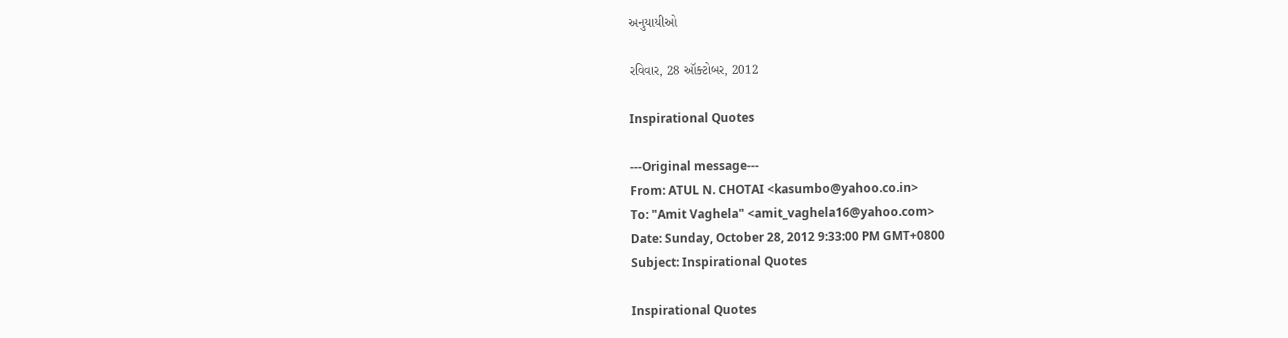અનુયાયીઓ

રવિવાર, 28 ઑક્ટોબર, 2012

Inspirational Quotes

---Original message---
From: ATUL N. CHOTAI <kasumbo@yahoo.co.in>
To: "Amit Vaghela" <amit_vaghela16@yahoo.com>
Date: Sunday, October 28, 2012 9:33:00 PM GMT+0800
Subject: Inspirational Quotes

Inspirational Quotes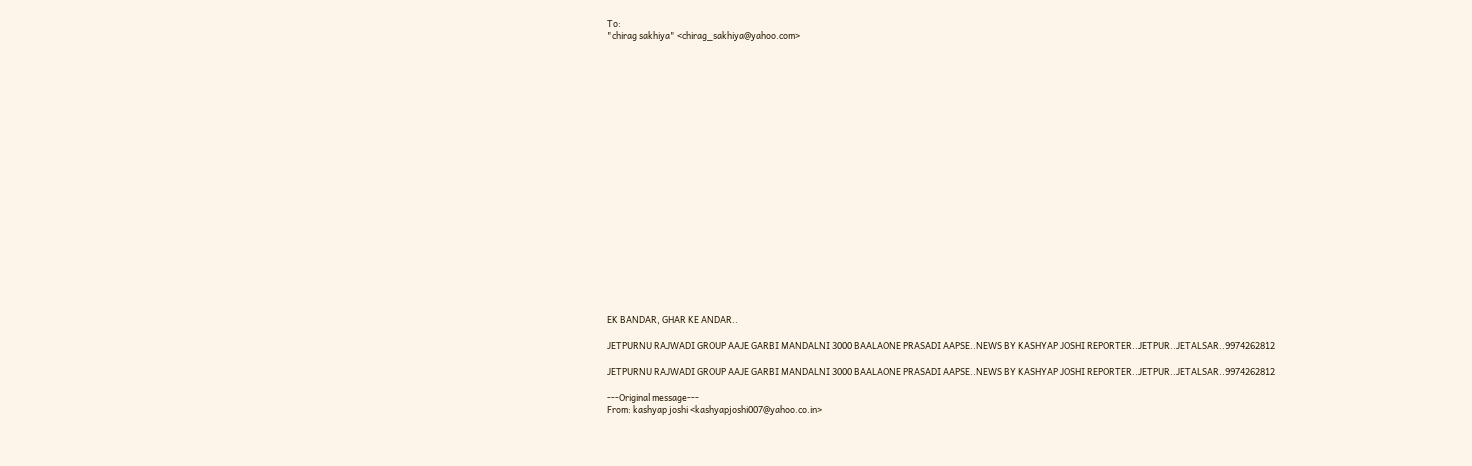To:
"chirag sakhiya" <chirag_sakhiya@yahoo.com>





















EK BANDAR, GHAR KE ANDAR..

JETPURNU RAJWADI GROUP AAJE GARBI MANDALNI 3000 BAALAONE PRASADI AAPSE..NEWS BY KASHYAP JOSHI REPORTER..JETPUR..JETALSAR..9974262812

JETPURNU RAJWADI GROUP AAJE GARBI MANDALNI 3000 BAALAONE PRASADI AAPSE..NEWS BY KASHYAP JOSHI REPORTER..JETPUR..JETALSAR..9974262812

---Original message---
From: kashyap joshi <kashyapjoshi007@yahoo.co.in>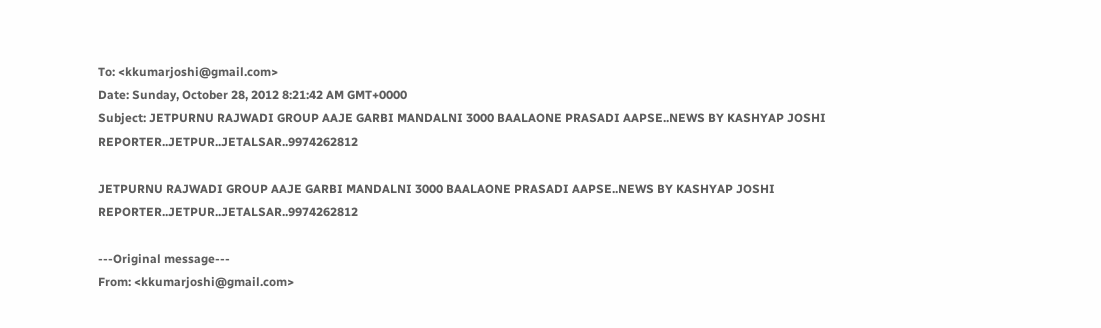To: <kkumarjoshi@gmail.com>
Date: Sunday, October 28, 2012 8:21:42 AM GMT+0000
Subject: JETPURNU RAJWADI GROUP AAJE GARBI MANDALNI 3000 BAALAONE PRASADI AAPSE..NEWS BY KASHYAP JOSHI REPORTER..JETPUR..JETALSAR..9974262812

JETPURNU RAJWADI GROUP AAJE GARBI MANDALNI 3000 BAALAONE PRASADI AAPSE..NEWS BY KASHYAP JOSHI REPORTER..JETPUR..JETALSAR..9974262812

---Original message---
From: <kkumarjoshi@gmail.com>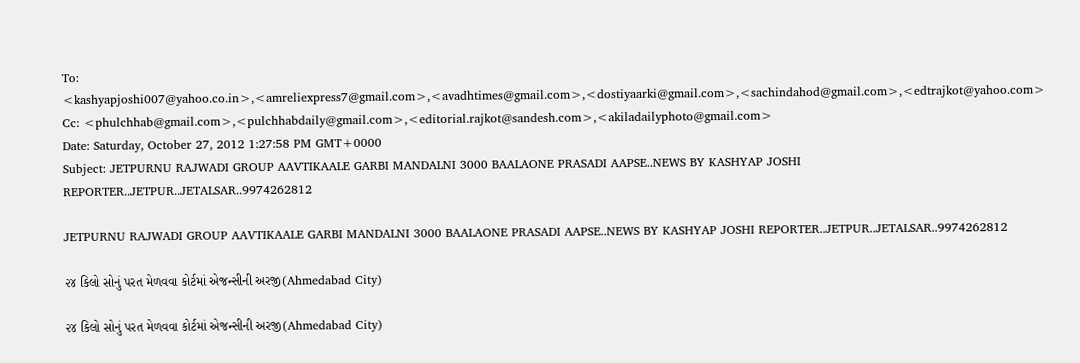To: <kashyapjoshi007@yahoo.co.in>,<amreliexpress7@gmail.com>,<avadhtimes@gmail.com>,<dostiyaarki@gmail.com>,<sachindahod@gmail.com>,<edtrajkot@yahoo.com>
Cc: <phulchhab@gmail.com>,<pulchhabdaily@gmail.com>,<editorial.rajkot@sandesh.com>,<akiladailyphoto@gmail.com>
Date: Saturday, October 27, 2012 1:27:58 PM GMT+0000
Subject: JETPURNU RAJWADI GROUP AAVTIKAALE GARBI MANDALNI 3000 BAALAONE PRASADI AAPSE..NEWS BY KASHYAP JOSHI REPORTER..JETPUR..JETALSAR..9974262812

JETPURNU RAJWADI GROUP AAVTIKAALE GARBI MANDALNI 3000 BAALAONE PRASADI AAPSE..NEWS BY KASHYAP JOSHI REPORTER..JETPUR..JETALSAR..9974262812

૨૪ કિલો સોનું પરત મેળવવા કોર્ટમાં એજન્સીની અરજી(Ahmedabad City)

૨૪ કિલો સોનું પરત મેળવવા કોર્ટમાં એજન્સીની અરજી(Ahmedabad City)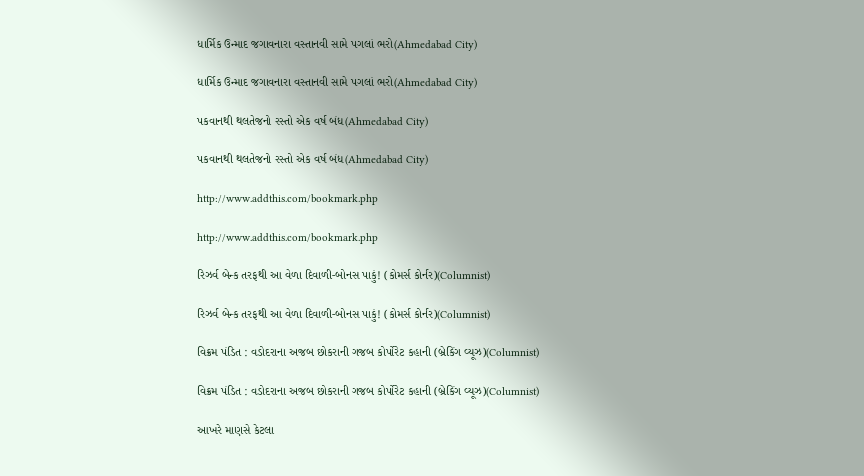ધાર્મિક ઉન્માદ જગાવનારા વસ્તાનવી સામે પગલાં ભરો(Ahmedabad City)

ધાર્મિક ઉન્માદ જગાવનારા વસ્તાનવી સામે પગલાં ભરો(Ahmedabad City)

પકવાનથી થલતેજનો રસ્તો એક વર્ષ બંધ(Ahmedabad City)

પકવાનથી થલતેજનો રસ્તો એક વર્ષ બંધ(Ahmedabad City)

http://www.addthis.com/bookmark.php

http://www.addthis.com/bookmark.php

રિઝર્વ બેન્ક તરફથી આ વેળા દિવાળી-બોનસ પાકું! (કોમર્સ કોર્નર)(Columnist)

રિઝર્વ બેન્ક તરફથી આ વેળા દિવાળી-બોનસ પાકું! (કોમર્સ કોર્નર)(Columnist)

વિક્રમ પંડિત : વડોદરાના અજબ છોકરાની ગજબ કોર્પોરેટ કહાની (બ્રેકિંગ વ્યૂઝ)(Columnist)

વિક્રમ પંડિત : વડોદરાના અજબ છોકરાની ગજબ કોર્પોરેટ કહાની (બ્રેકિંગ વ્યૂઝ)(Columnist)

આખરે માણસે કેટલા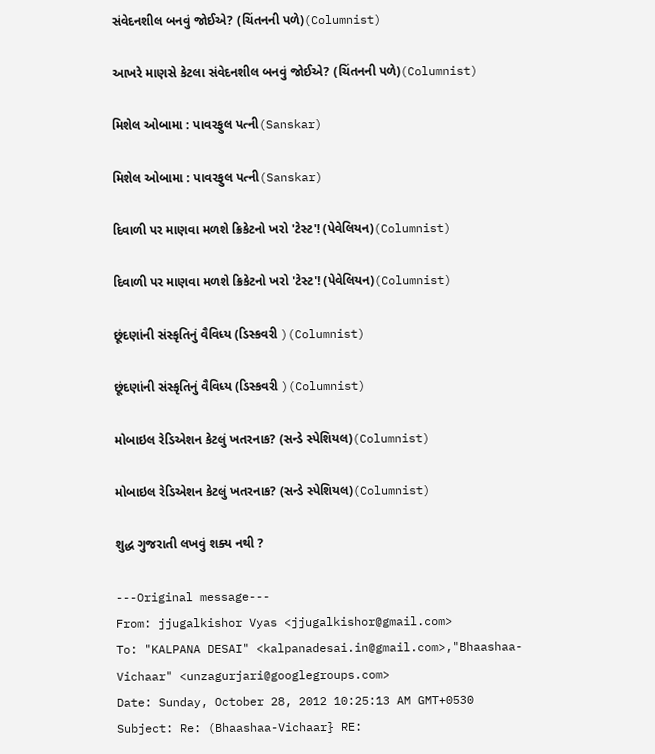સંવેદનશીલ બનવું જોઈએ? (ચિંતનની પળે)(Columnist)

આખરે માણસે કેટલા સંવેદનશીલ બનવું જોઈએ? (ચિંતનની પળે)(Columnist)

મિશેલ ઓબામા : પાવરફુલ પત્ની(Sanskar)

મિશેલ ઓબામા : પાવરફુલ પત્ની(Sanskar)

દિવાળી પર માણવા મળશે ક્રિકેટનો ખરો 'ટેસ્ટ'! (પેવેલિયન)(Columnist)

દિવાળી પર માણવા મળશે ક્રિકેટનો ખરો 'ટેસ્ટ'! (પેવેલિયન)(Columnist)

છૂંદણાંની સંસ્કૃતિનું વૈવિધ્ય (ડિસ્કવરી )(Columnist)

છૂંદણાંની સંસ્કૃતિનું વૈવિધ્ય (ડિસ્કવરી )(Columnist)

મોબાઇલ રેડિએશન કેટલું ખતરનાક? (સન્ડે સ્પેશિયલ)(Columnist)

મોબાઇલ રેડિએશન કેટલું ખતરનાક? (સન્ડે સ્પેશિયલ)(Columnist)

શુદ્ધ ગુજરાતી લખવું શક્ય નથી ?

---Original message---
From: jjugalkishor Vyas <jjugalkishor@gmail.com>
To: "KALPANA DESAI" <kalpanadesai.in@gmail.com>,"Bhaashaa-Vichaar" <unzagurjari@googlegroups.com>
Date: Sunday, October 28, 2012 10:25:13 AM GMT+0530
Subject: Re: (Bhaashaa-Vichaar} RE: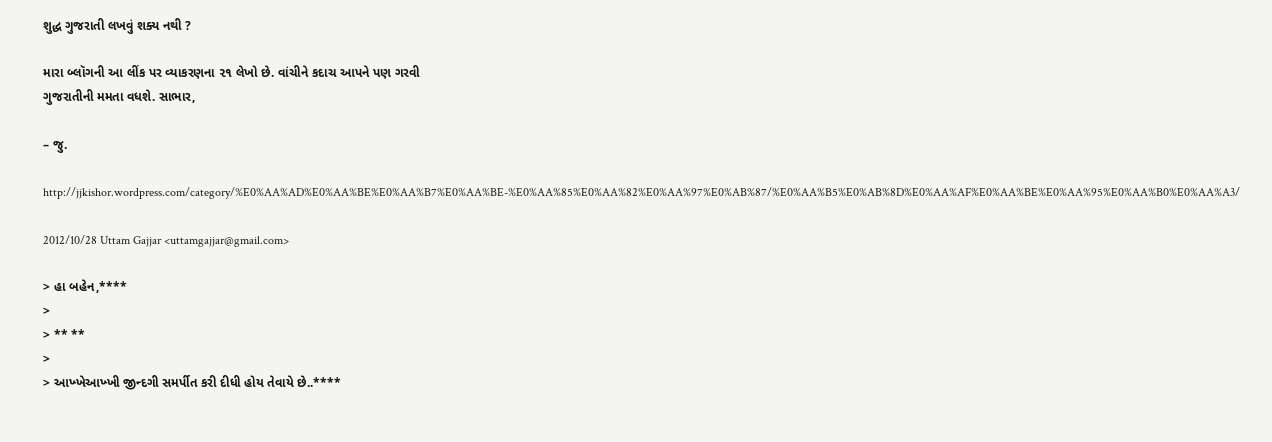શુદ્ધ ગુજરાતી લખવું શક્ય નથી ?

મારા બ્લૉગની આ લીંક પર વ્યાકરણના ૨૧ લેખો છે. વાંચીને કદાચ આપને પણ ગરવી
ગુજરાતીની મમતા વધશે. સાભાર,

– જુ.

http://jjkishor.wordpress.com/category/%E0%AA%AD%E0%AA%BE%E0%AA%B7%E0%AA%BE-%E0%AA%85%E0%AA%82%E0%AA%97%E0%AB%87/%E0%AA%B5%E0%AB%8D%E0%AA%AF%E0%AA%BE%E0%AA%95%E0%AA%B0%E0%AA%A3/

2012/10/28 Uttam Gajjar <uttamgajjar@gmail.com>

> હા બહેન,****
>
> ** **
>
> આખ્ખેઆખ્ખી જીન્દગી સમર્પીત કરી દીધી હોય તેવાયે છે..****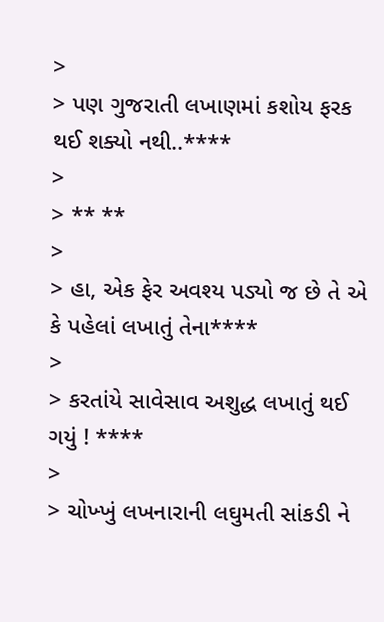>
> પણ ગુજરાતી લખાણમાં કશોય ફરક થઈ શક્યો નથી..****
>
> ** **
>
> હા, એક ફેર અવશ્ય પડ્યો જ છે તે એ કે પહેલાં લખાતું તેના****
>
> કરતાંયે સાવેસાવ અશુદ્ધ લખાતું થઈ ગયું ! ****
>
> ચોખ્ખું લખનારાની લઘુમતી સાંકડી ને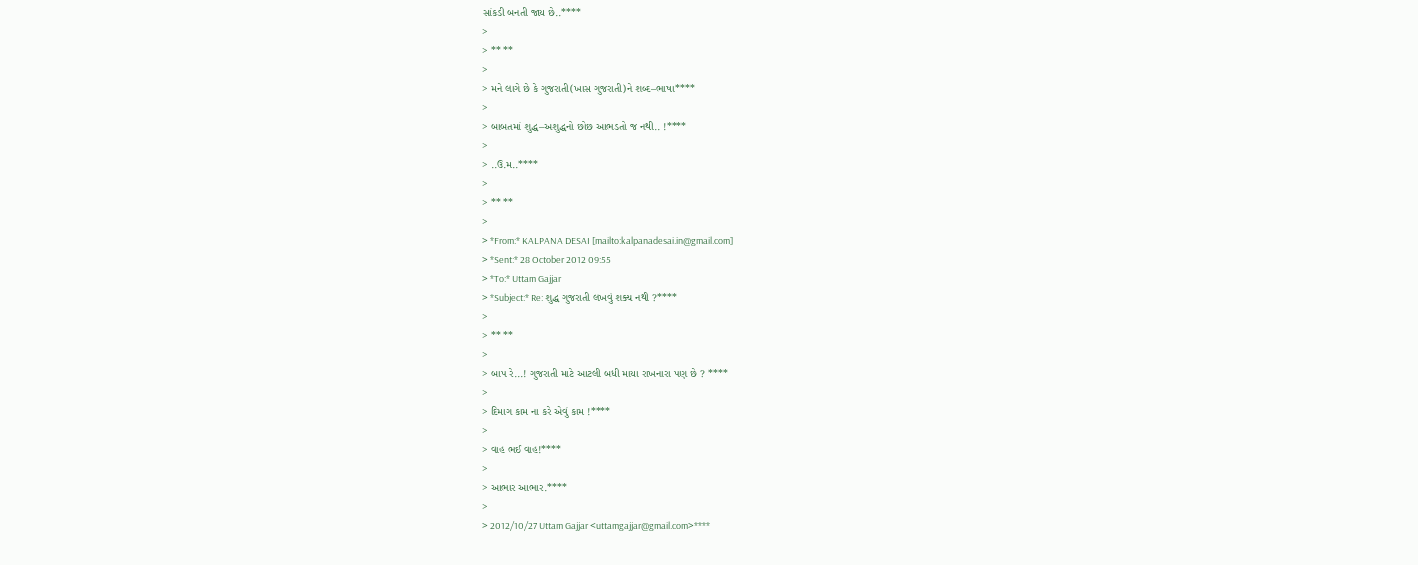સાંકડી બનતી જાય છે..****
>
> ** **
>
> મને લાગે છે કે ગુજરાતી(ખાસ ગુજરાતી)ને શબ્દ–ભાષા****
>
> બાબતમાં શુદ્ધ–અશુદ્ધનો છોછ આભડતો જ નથી.. !****
>
> ..ઉ.મ..****
>
> ** **
>
> *From:* KALPANA DESAI [mailto:kalpanadesai.in@gmail.com]
> *Sent:* 28 October 2012 09:55
> *To:* Uttam Gajjar
> *Subject:* Re: શુદ્ધ ગુજરાતી લખવું શક્ય નથી ?****
>
> ** **
>
> બાપ રે...! ગુજરાતી માટે આટલી બધી માયા રાખનારા પણ છે ? ****
>
> દિમાગ કામ ના કરે એવું કામ !****
>
> વાહ ભઈ વાહ!****
>
> આભાર આભાર.****
>
> 2012/10/27 Uttam Gajjar <uttamgajjar@gmail.com>****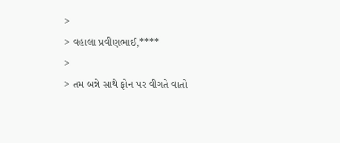>
> વહાલા પ્રવીણભાઈ,****
>
> તમ બન્ને સાથે ફોન પર વીગતે વાતો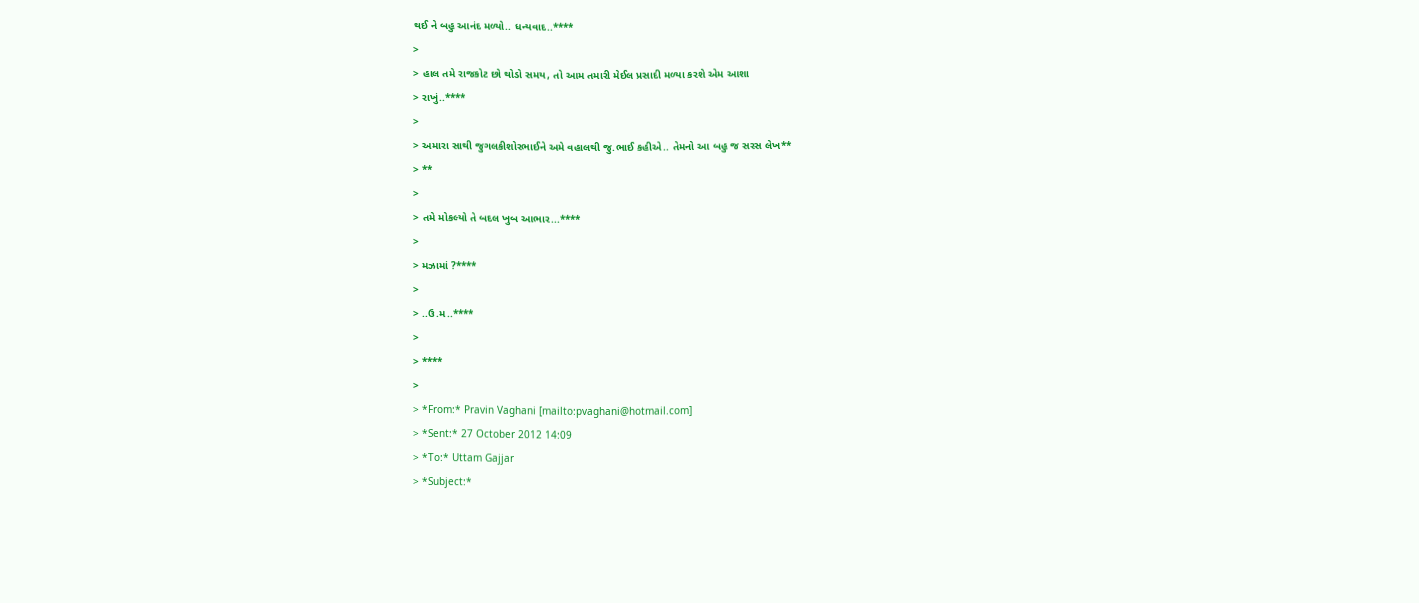થઈ ને બહુ આનંદ મળ્યો.. ધન્યવાદ..****
>
> હાલ તમે રાજકોટ છો થોડો સમય, તો આમ તમારી મેઈલ પ્રસાદી મળ્યા કરશે એમ આશા
> રાખું..****
>
> અમારા સાથી જુગલકીશોરભાઈને અમે વહાલથી જુ.ભાઈ કહીએ.. તેમનો આ બહુ જ સરસ લેખ**
> **
>
> તમે મોકલ્યો તે બદલ ખુબ આભાર...****
>
> મઝામાં ?****
>
> ..ઉ.મ..****
>
> ****
>
> *From:* Pravin Vaghani [mailto:pvaghani@hotmail.com]
> *Sent:* 27 October 2012 14:09
> *To:* Uttam Gajjar
> *Subject:*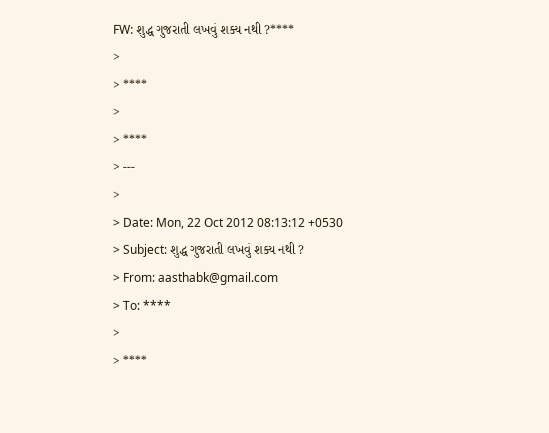FW: શુદ્ધ ગુજરાતી લખવું શક્ય નથી ?****
>
> ****
>
> ****
> ---
>
> Date: Mon, 22 Oct 2012 08:13:12 +0530
> Subject: શુદ્ધ ગુજરાતી લખવું શક્ય નથી ?
> From: aasthabk@gmail.com
> To: ****
>
> ****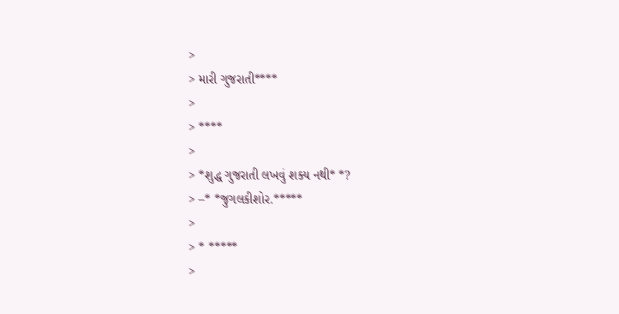>
> મારી ગુજરાતી****
>
> ****
>
> *શુદ્ધ ગુજરાતી લખવું શક્ય નથી* *?
> –* *જુગલકીશોર.*****
>
> * *****
>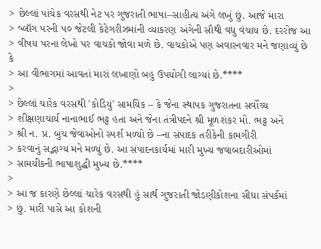> છેલ્લાં પાંચેક વરસથી નેટ પર ગુજરાતી ભાષા–સાહીત્ય અંગે લખું છું. આજે મારા
> બ્લૉગ પરની ૫૦ જેટલી કેટેગરીઝમાંની વ્યાકરણ અંગેની સૌથી વધુ વંચાય છે. દરરોજ આ
> વીષય પરના લેખો પર વાચકો જોવા મળે છે. વાચકોએ પણ અવારનવાર મને જણાવ્યું છે કે
> આ વીભાગમાં આવતાં મારાં લખાણો બહુ ઉપયોગી લાગ્યાં છે.****
>
> છેલ્લાં ચારેક વરસથી 'કોડિયું' સામયિક – કે જેના સ્થાપક ગુજરાતના સર્વોચ્ચ
> શીક્ષણાચાર્ય નાનાભાઈ ભટ્ટ હતા અને જેના તંત્રીપદને શ્રી મૂળશંકર મો. ભટ્ટ અને
> શ્રી ન. પ્ર. બુચ જેવાઓનો સ્પર્શ મળ્યો છે –ના સંપાદક તરીકેની કામગીરી
> કરવાનું સદ્ભાગ્ય મને મળ્યું છે. આ સંપાદનકાર્યમાં મારી મુખ્ય જવાબદારીઓમાં
> સામયીકની ભાષાશુદ્ધી મુખ્ય છે.****
>
> આ જ કારણે છેલ્લાં ચારેક વરસથી હું સાર્થ ગુજરાતી જોડણીકોશના સીધા સંપર્કમાં
> છું. મારી પાસે આ કોશની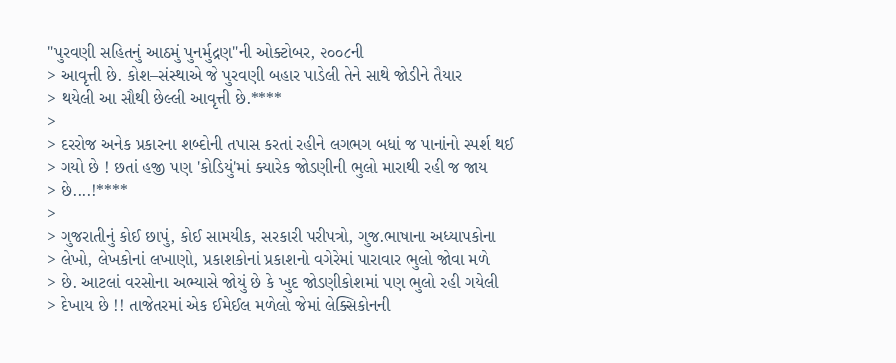"પુરવણી સહિતનું આઠમું પુનર્મુદ્રણ"ની ઓક્ટોબર, ૨૦૦૮ની
> આવૃત્તી છે. કોશ–સંસ્થાએ જે પુરવણી બહાર પાડેલી તેને સાથે જોડીને તૈયાર
> થયેલી આ સૌથી છેલ્લી આવૃત્તી છે.****
>
> દરરોજ અનેક પ્રકારના શબ્દોની તપાસ કરતાં રહીને લગભગ બધાં જ પાનાંનો સ્પર્શ થઈ
> ગયો છે ! છતાં હજી પણ 'કોડિયું'માં ક્યારેક જોડણીની ભુલો મારાથી રહી જ જાય
> છે....!****
>
> ગુજરાતીનું કોઈ છાપું, કોઈ સામયીક, સરકારી પરીપત્રો, ગુજ.ભાષાના અધ્યાપકોના
> લેખો, લેખકોનાં લખાણો, પ્રકાશકોનાં પ્રકાશનો વગેરેમાં પારાવાર ભુલો જોવા મળે
> છે. આટલાં વરસોના અભ્યાસે જોયું છે કે ખુદ જોડણીકોશમાં પણ ભુલો રહી ગયેલી
> દેખાય છે !! તાજેતરમાં એક ઈમેઈલ મળેલો જેમાં લેક્સિકોનની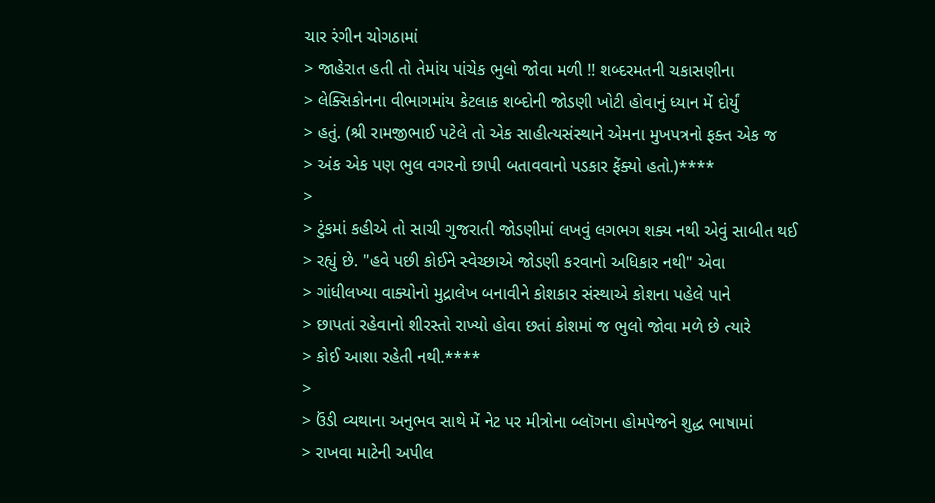ચાર રંગીન ચોગઠામાં
> જાહેરાત હતી તો તેમાંય પાંચેક ભુલો જોવા મળી !! શબ્દરમતની ચકાસણીના
> લેક્સિકોનના વીભાગમાંય કેટલાક શબ્દોની જોડણી ખોટી હોવાનું ધ્યાન મેં દોર્યું
> હતું. (શ્રી રામજીભાઈ પટેલે તો એક સાહીત્યસંસ્થાને એમના મુખપત્રનો ફક્ત એક જ
> અંક એક પણ ભુલ વગરનો છાપી બતાવવાનો પડકાર ફેંક્યો હતો.)****
>
> ટુંકમાં કહીએ તો સાચી ગુજરાતી જોડણીમાં લખવું લગભગ શક્ય નથી એવું સાબીત થઈ
> રહ્યું છે. "હવે પછી કોઈને સ્વેચ્છાએ જોડણી કરવાનો અધિકાર નથી" એવા
> ગાંધીલખ્યા વાક્યોનો મુદ્રાલેખ બનાવીને કોશકાર સંસ્થાએ કોશના પહેલે પાને
> છાપતાં રહેવાનો શીરસ્તો રાખ્યો હોવા છતાં કોશમાં જ ભુલો જોવા મળે છે ત્યારે
> કોઈ આશા રહેતી નથી.****
>
> ઉંડી વ્યથાના અનુભવ સાથે મેં નેટ પર મીત્રોના બ્લૉગના હોમપેજને શુદ્ધ ભાષામાં
> રાખવા માટેની અપીલ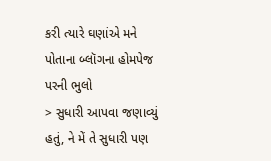કરી ત્યારે ઘણાંએ મને પોતાના બ્લૉગના હોમપેજ પરની ભુલો
> સુધારી આપવા જણાવ્યું હતું, ને મેં તે સુધારી પણ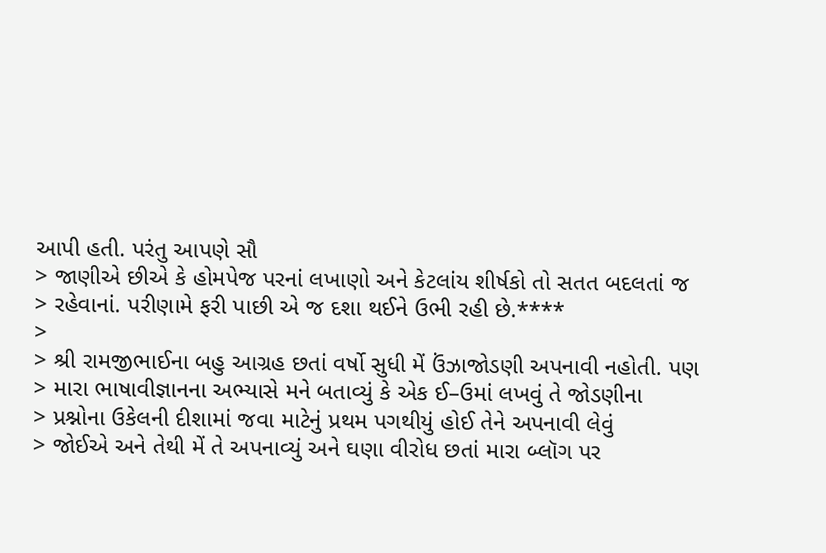આપી હતી. પરંતુ આપણે સૌ
> જાણીએ છીએ કે હોમપેજ પરનાં લખાણો અને કેટલાંય શીર્ષકો તો સતત બદલતાં જ
> રહેવાનાં. પરીણામે ફરી પાછી એ જ દશા થઈને ઉભી રહી છે.****
>
> શ્રી રામજીભાઈના બહુ આગ્રહ છતાં વર્ષો સુધી મેં ઉંઝાજોડણી અપનાવી નહોતી. પણ
> મારા ભાષાવીજ્ઞાનના અભ્યાસે મને બતાવ્યું કે એક ઈ–ઉમાં લખવું તે જોડણીના
> પ્રશ્નોના ઉકેલની દીશામાં જવા માટેનું પ્રથમ પગથીયું હોઈ તેને અપનાવી લેવું
> જોઈએ અને તેથી મેં તે અપનાવ્યું અને ઘણા વીરોધ છતાં મારા બ્લૉગ પર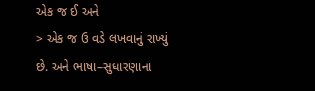એક જ ઈ અને
> એક જ ઉ વડે લખવાનું રાખ્યું છે. અને ભાષા–સુધારણાના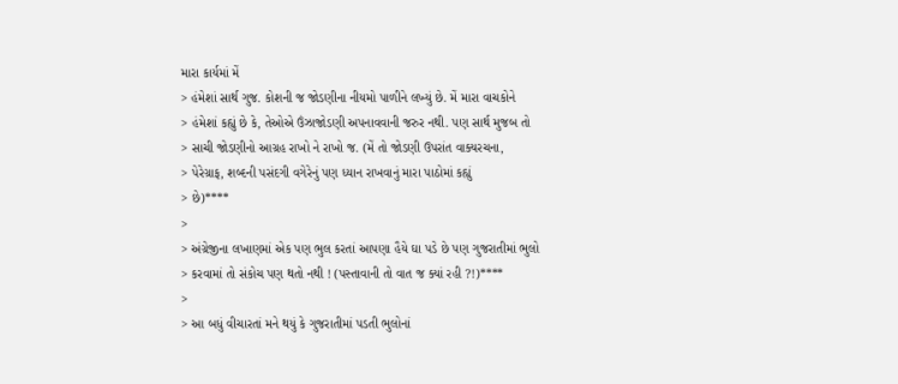મારા કાર્યમાં મેં
> હંમેશાં સાર્થ ગુજ. કોશની જ જોડણીના નીયમો પાળીને લખ્યું છે. મેં મારા વાચકોને
> હંમેશાં કહ્યું છે કે, તેઓએ ઉંઝાજોડણી અપનાવવાની જરુર નથી. પણ સાર્થ મુજબ તો
> સાચી જોડણીનો આગ્રહ રાખો ને રાખો જ. (મેં તો જોડણી ઉપરાંત વાક્યરચના,
> પેરેગ્રાફ, શબ્દની પસંદગી વગેરેનું પણ ધ્યાન રાખવાનું મારા પાઠોમાં કહ્યું
> છે)****
>
> અંગ્રેજીના લખાણમાં એક પણ ભુલ કરતાં આપણા હૈયે ઘા પડે છે પણ ગુજરાતીમાં ભુલો
> કરવામાં તો સંકોચ પણ થતો નથી ! (પસ્તાવાની તો વાત જ ક્યાં રહી ?!)****
>
> આ બધું વીચારતાં મને થયું કે ગુજરાતીમાં પડતી ભુલોનાં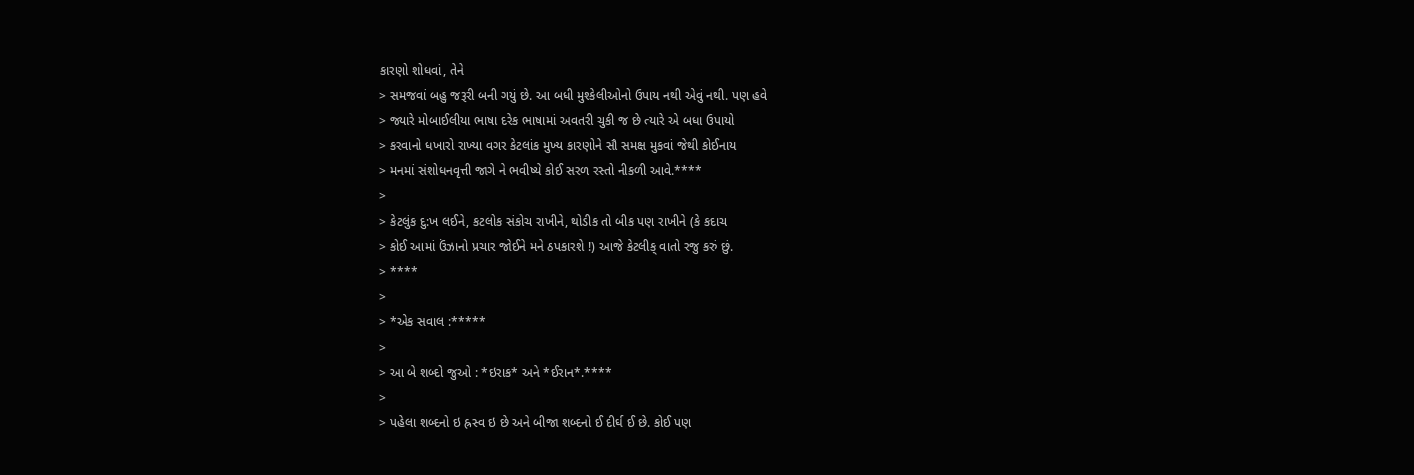કારણો શોધવાં, તેને
> સમજવાં બહુ જરૂરી બની ગયું છે. આ બધી મુશ્કેલીઓનો ઉપાય નથી એવું નથી. પણ હવે
> જ્યારે મોબાઈલીયા ભાષા દરેક ભાષામાં અવતરી ચુકી જ છે ત્યારે એ બધા ઉપાયો
> કરવાનો ધખારો રાખ્યા વગર કેટલાંક મુખ્ય કારણોને સૌ સમક્ષ મુકવાં જેથી કોઈનાય
> મનમાં સંશોધનવૃત્તી જાગે ને ભવીષ્યે કોઈ સરળ રસ્તો નીકળી આવે.****
>
> કેટલુંક દુ:ખ લઈને, કટલોક સંકોચ રાખીને, થોડીક તો બીક પણ રાખીને (કે કદાચ
> કોઈ આમાં ઉંઝાનો પ્રચાર જોઈને મને ઠપકારશે !) આજે કેટલીક્ વાતો રજુ કરું છું.
> ****
>
> *એક સવાલ :*****
>
> આ બે શબ્દો જુઓ : *ઇરાક* અને *ઈરાન*.****
>
> પહેલા શબ્દનો ઇ હ્રસ્વ ઇ છે અને બીજા શબ્દનો ઈ દીર્ઘ ઈ છે. કોઈ પણ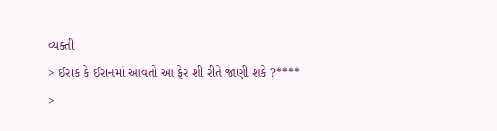વ્યક્તી
> ઈરાક કે ઈરાનમાં આવતો આ ફેર શી રીતે જાણી શકે ?****
>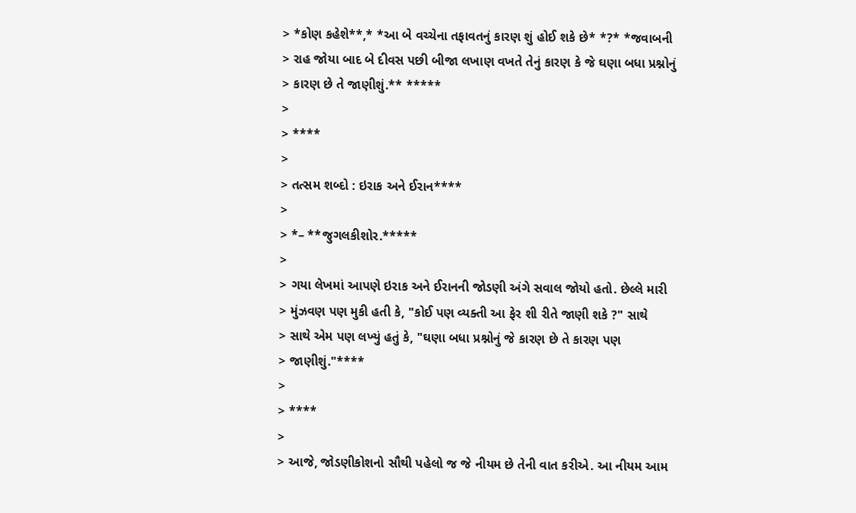> *કોણ કહેશે**,* *આ બે વચ્ચેના તફાવતનું કારણ શું હોઈ શકે છે* *?* *જવાબની
> રાહ જોયા બાદ બે દીવસ પછી બીજા લખાણ વખતે તેનું કારણ કે જે ઘણા બધા પ્રશ્નોનું
> કારણ છે તે જાણીશું.** *****
>
> ****
>
> તત્સમ શબ્દો : ઇરાક અને ઈરાન****
>
> *– **જુગલકીશોર.*****
>
> ગયા લેખમાં આપણે ઇરાક અને ઈરાનની જોડણી અંગે સવાલ જોયો હતો. છેલ્લે મારી
> મુંઝવણ પણ મુકી હતી કે, "કોઈ પણ વ્યક્તી આ ફેર શી રીતે જાણી શકે ?" સાથે
> સાથે એમ પણ લખ્યું હતું કે, "ઘણા બધા પ્રશ્નોનું જે કારણ છે તે કારણ પણ
> જાણીશું."****
>
> ****
>
> આજે, જોડણીકોશનો સૌથી પહેલો જ જે નીયમ છે તેની વાત કરીએ. આ નીયમ આમ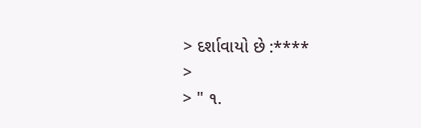> દર્શાવાયો છે :****
>
> " ૧.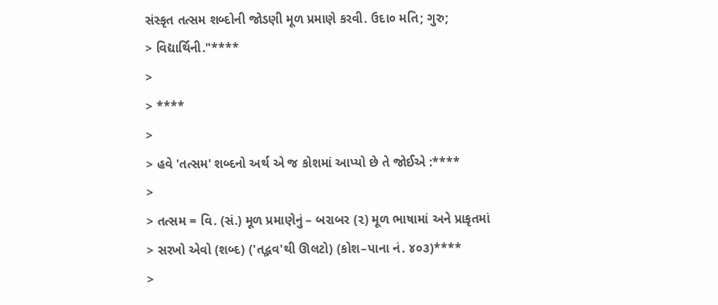સંસ્કૃત તત્સમ શબ્દોની જોડણી મૂળ પ્રમાણે કરવી. ઉદા૦ મતિ; ગુરુ;
> વિદ્યાર્થિની."****
>
> ****
>
> હવે 'તત્સમ' શબ્દનો અર્થ એ જ કોશમાં આપ્યો છે તે જોઈએ :****
>
> તત્સમ = વિ. (સં.) મૂળ પ્રમાણેનું – બરાબર (૨) મૂળ ભાષામાં અને પ્રાકૃતમાં
> સરખો એવો (શબ્દ) ('તદ્ભવ'થી ઊલટો) (કોશ–પાના નં. ૪૦૩)****
>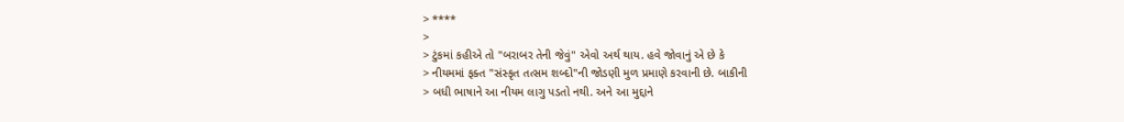> ****
>
> ટુંકમાં કહીએ તો "બરાબર તેની જેવું" એવો અર્થ થાય. હવે જોવાનું એ છે કે
> નીયમમાં ફક્ત "સંસ્કૃત તત્સમ શબ્દો"ની જોડણી મુળ પ્રમાણે કરવાની છે. બાકીની
> બધી ભાષાને આ નીયમ લાગુ પડતો નથી. અને આ મુદ્દાને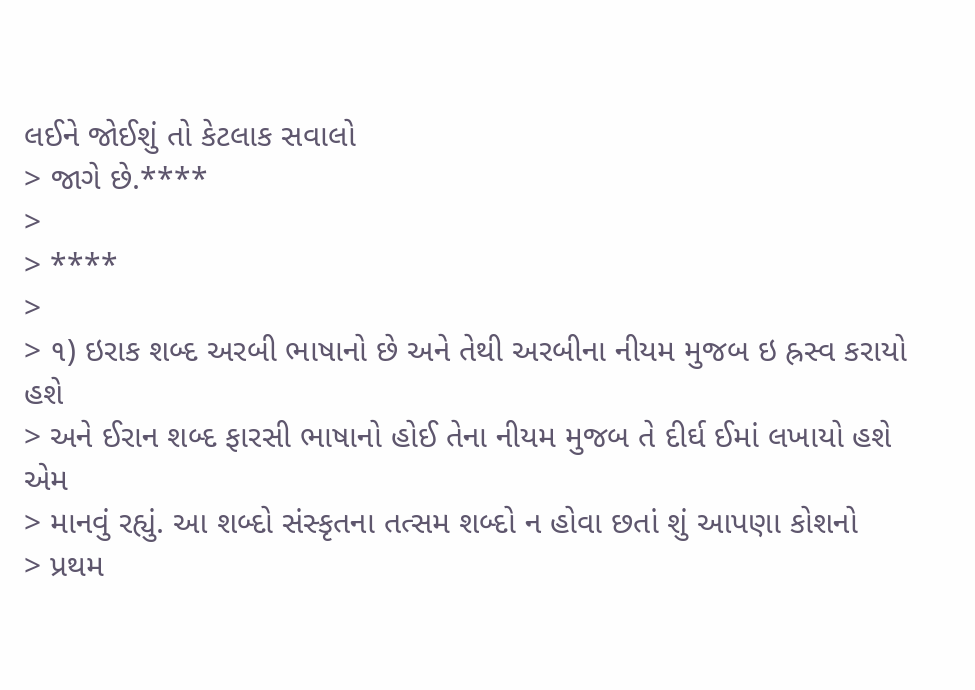લઈને જોઈશું તો કેટલાક સવાલો
> જાગે છે.****
>
> ****
>
> ૧) ઇરાક શબ્દ અરબી ભાષાનો છે અને તેથી અરબીના નીયમ મુજબ ઇ હ્રસ્વ કરાયો હશે
> અને ઈરાન શબ્દ ફારસી ભાષાનો હોઈ તેના નીયમ મુજબ તે દીર્ઘ ઈમાં લખાયો હશે એમ
> માનવું રહ્યું. આ શબ્દો સંસ્કૃતના તત્સમ શબ્દો ન હોવા છતાં શું આપણા કોશનો
> પ્રથમ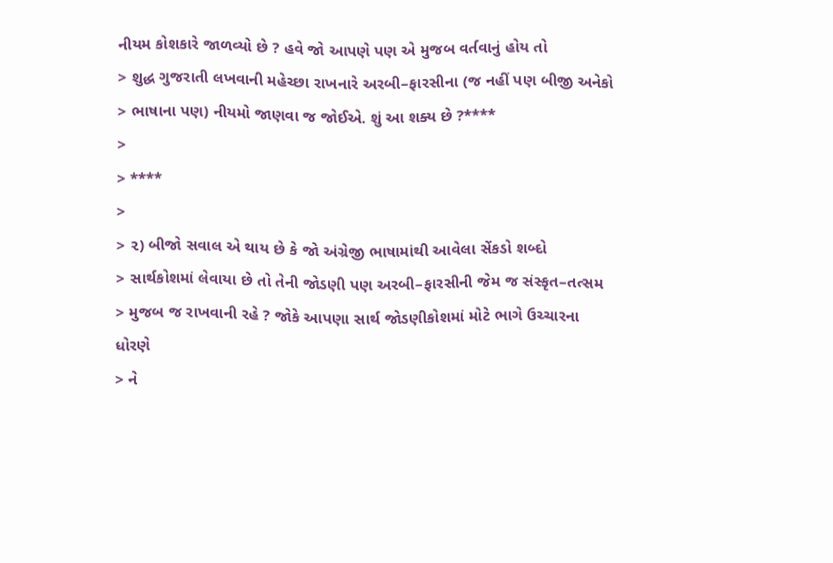નીયમ કોશકારે જાળવ્યો છે ? હવે જો આપણે પણ એ મુજબ વર્તવાનું હોય તો
> શુદ્ધ ગુજરાતી લખવાની મહેચ્છા રાખનારે અરબી–ફારસીના (જ નહીં પણ બીજી અનેકો
> ભાષાના પણ) નીયમો જાણવા જ જોઈએ. શું આ શક્ય છે ?****
>
> ****
>
> ૨) બીજો સવાલ એ થાય છે કે જો અંગ્રેજી ભાષામાંથી આવેલા સેંકડો શબ્દો
> સાર્થકોશમાં લેવાયા છે તો તેની જોડણી પણ અરબી–ફારસીની જેમ જ સંસ્કૃત–તત્સમ
> મુજબ જ રાખવાની રહે ? જોકે આપણા સાર્થ જોડણીકોશમાં મોટે ભાગે ઉચ્ચારના ધોરણે
> ને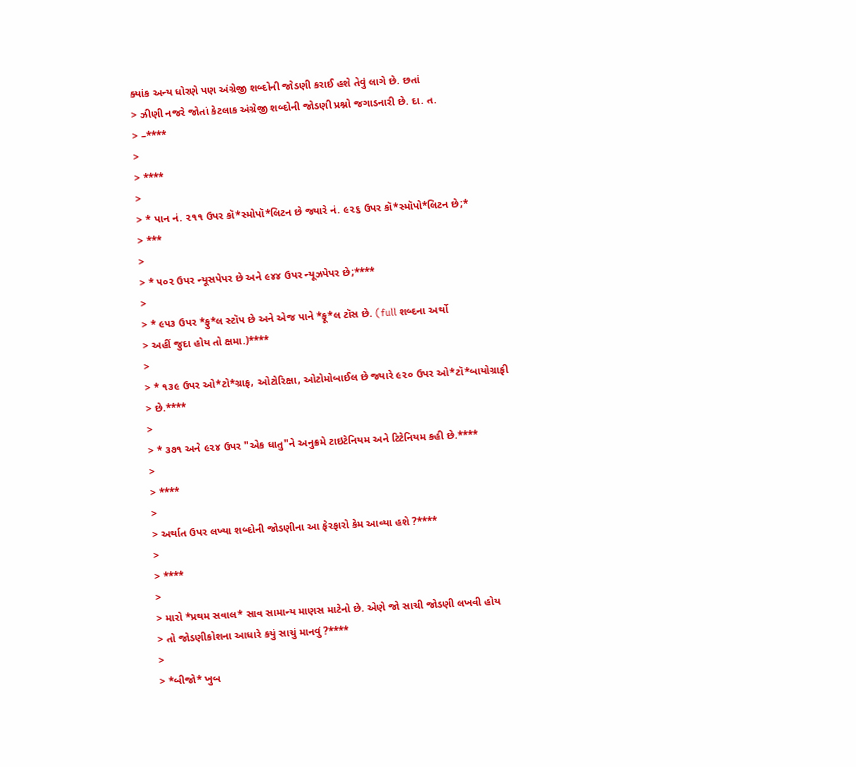ક્યાંક અન્ય ધોરણે પણ અંગ્રેજી શબ્દોની જોડણી કરાઈ હશે તેવું લાગે છે. છતાં
> ઝીણી નજરે જોતાં કેટલાક અંગ્રેજી શબ્દોની જોડણી પ્રશ્નો જગાડનારી છે. દા. ત.
> –****
>
> ****
>
> * પાન નં. ૨૧૧ ઉપર કૉ*સ્મોપૉ*લિટન છે જ્યારે નં. ૯૨૬ ઉપર કૉ*સ્મૉપો*લિટન છે;*
> ***
>
> * ૫૦૨ ઉપર ન્યૂસપેપર છે અને ૯૪૪ ઉપર ન્યૂઝપેપર છે;****
>
> * ૯૫૩ ઉપર *ફુ*લ સ્ટૉપ છે અને એજ પાને *ફૂ*લ ટૉસ છે. (full શબ્દના અર્થો
> અહીં જુદા હોય તો ક્ષમા.)****
>
> * ૧૩૯ ઉપર ઓ*ટો*ગ્રાફ, ઓટોરિક્ષા, ઓટોમોબાઈલ છે જ્યારે ૯૨૦ ઉપર ઓ*ટૉ*બાયોગ્રાફી
> છે.****
>
> * ૩૭૧ અને ૯૨૪ ઉપર "એક ધાતુ"ને અનુક્રમે ટાઇટેનિયમ અને ટિટેનિયમ કહી છે.****
>
> ****
>
> અર્થાત ઉપર લખ્યા શબ્દોની જોડણીના આ ફેરફારો કેમ આવ્યા હશે ?****
>
> ****
>
> મારો *પ્રથમ સવાલ* સાવ સામાન્ય માણસ માટેનો છે. એણે જો સાચી જોડણી લખવી હોય
> તો જોડણીકોશના આધારે કયું સાચું માનવું ?****
>
> *બીજો* ખુબ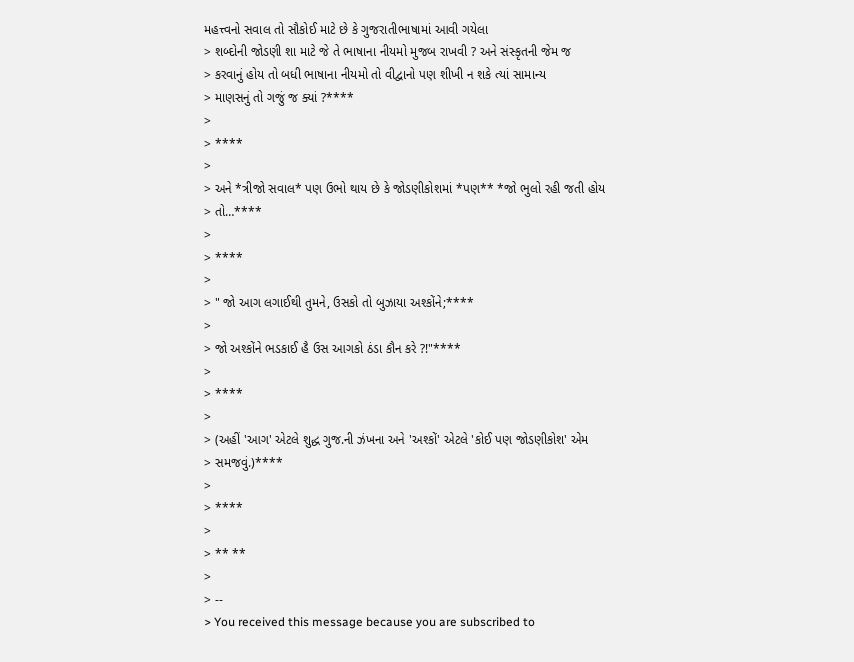મહત્ત્વનો સવાલ તો સૌકોઈ માટે છે કે ગુજરાતીભાષામાં આવી ગયેલા
> શબ્દોની જોડણી શા માટે જે તે ભાષાના નીયમો મુજબ રાખવી ? અને સંસ્કૃતની જેમ જ
> કરવાનું હોય તો બધી ભાષાના નીયમો તો વીદ્વાનો પણ શીખી ન શકે ત્યાં સામાન્ય
> માણસનું તો ગજું જ ક્યાં ?****
>
> ****
>
> અને *ત્રીજો સવાલ* પણ ઉભો થાય છે કે જોડણીકોશમાં *પણ** *જો ભુલો રહી જતી હોય
> તો…****
>
> ****
>
> " જો આગ લગાઈથી તુમને, ઉસકો તો બુઝાયા અશ્કોંને;****
>
> જો અશ્કોંને ભડકાઈ હૈ ઉસ આગકો ઠંડા કૌન કરે ?!"****
>
> ****
>
> (અહીં 'આગ' એટલે શુદ્ધ ગુજ.ની ઝંખના અને 'અશ્કોં' એટલે 'કોઈ પણ જોડણીકોશ' એમ
> સમજવું.)****
>
> ****
>
> ** **
>
> --
> You received this message because you are subscribed to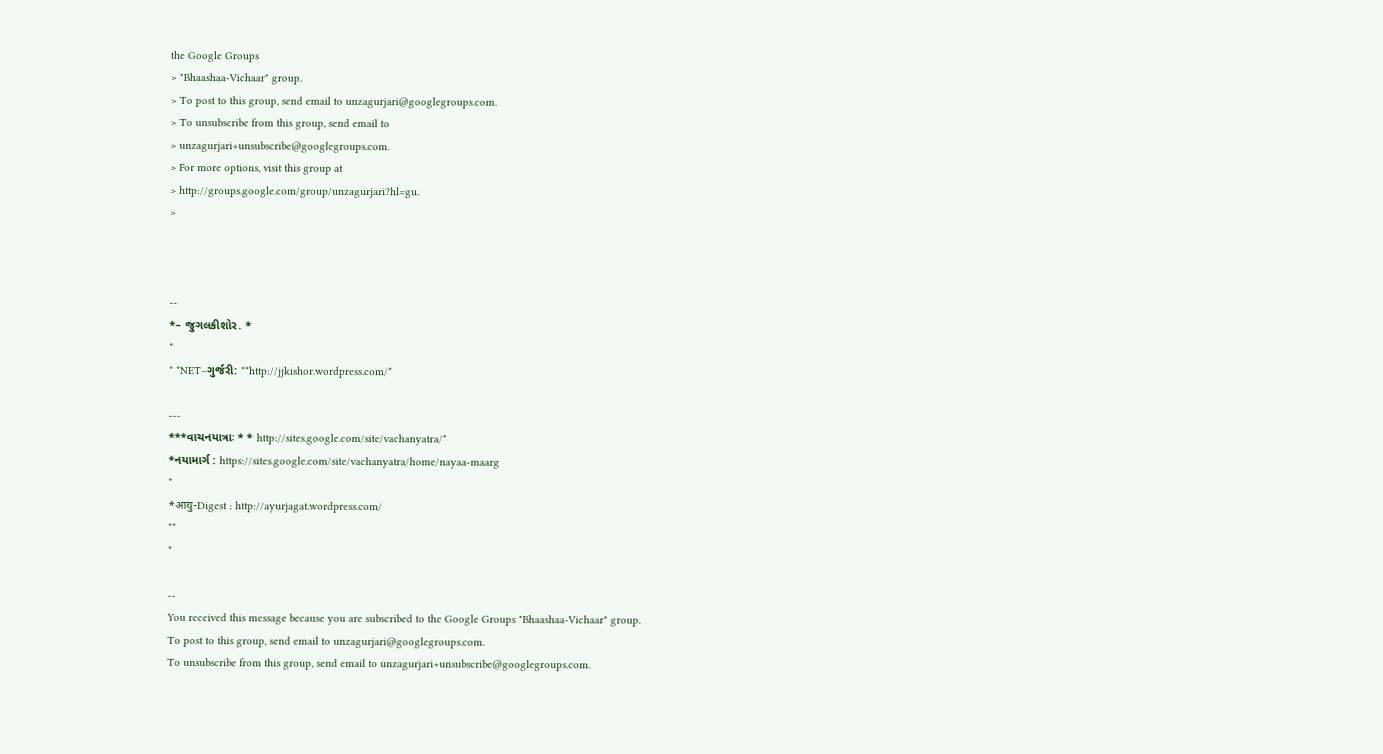the Google Groups
> "Bhaashaa-Vichaar" group.
> To post to this group, send email to unzagurjari@googlegroups.com.
> To unsubscribe from this group, send email to
> unzagurjari+unsubscribe@googlegroups.com.
> For more options, visit this group at
> http://groups.google.com/group/unzagurjari?hl=gu.
>



--
*– જુગલકીશોર. *
*
* *NET–ગુર્જરી: **http://jjkishor.wordpress.com/*

---
***વાચનયાત્રાઃ * * http://sites.google.com/site/vachanyatra/*
*નયામાર્ગ : https://sites.google.com/site/vachanyatra/home/nayaa-maarg
*
*आयु-Digest : http://ayurjagat.wordpress.com/
**
*

--
You received this message because you are subscribed to the Google Groups "Bhaashaa-Vichaar" group.
To post to this group, send email to unzagurjari@googlegroups.com.
To unsubscribe from this group, send email to unzagurjari+unsubscribe@googlegroups.com.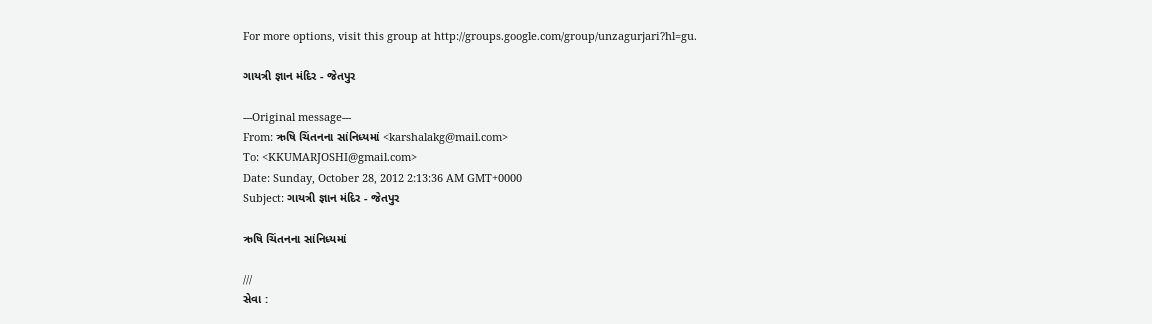For more options, visit this group at http://groups.google.com/group/unzagurjari?hl=gu.

ગાયત્રી જ્ઞાન મંદિર - જેતપુર

---Original message---
From: ઋષિ ચિંતનના સાંનિધ્યમાં <karshalakg@mail.com>
To: <KKUMARJOSHI@gmail.com>
Date: Sunday, October 28, 2012 2:13:36 AM GMT+0000
Subject: ગાયત્રી જ્ઞાન મંદિર - જેતપુર

ઋષિ ચિંતનના સાંનિધ્યમાં

///
સેવા :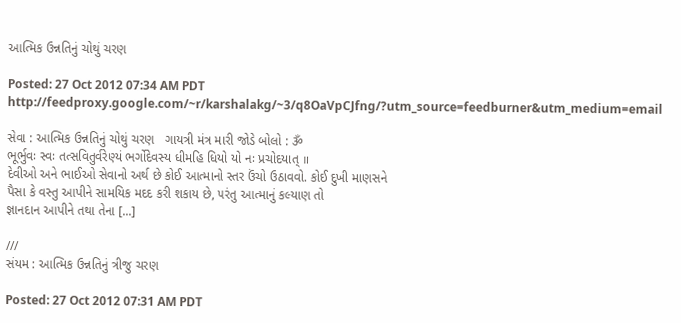આત્મિક ઉન્નતિનું ચોથું ચરણ

Posted: 27 Oct 2012 07:34 AM PDT
http://feedproxy.google.com/~r/karshalakg/~3/q8OaVpCJfng/?utm_source=feedburner&utm_medium=email

સેવા : આત્મિક ઉન્નતિનું ચોથું ચરણ   ગાયત્રી મંત્ર મારી જોડે બોલો : ૐ
ભૂર્ભુવઃ સ્વઃ તત્સવિતુર્વરેણ્યં ભર્ગોદેવસ્ય ધીમહિ ધિયો યો નઃ પ્રચોદયાત્ ॥
દેવીઓ અને ભાઈઓ સેવાનો અર્થ છે કોઈ આત્માનો સ્તર ઉંચો ઉઠાવવો. કોઈ દુખી માણસને
પૈસા કે વસ્તુ આપીને સામયિક મદદ કરી શકાય છે, ૫રંતુ આત્માનું કલ્યાણ તો
જ્ઞાનદાન આપીને તથા તેના [...]

///
સંયમ : આત્મિક ઉન્નતિનું ત્રીજુ ચરણ

Posted: 27 Oct 2012 07:31 AM PDT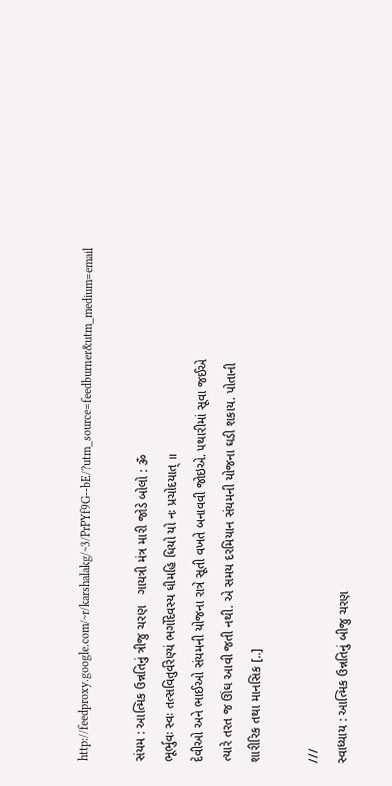http://feedproxy.google.com/~r/karshalakg/~3/PrPYf9G--bE/?utm_source=feedburner&utm_medium=email

સંયમ : આત્મિક ઉન્નતિનું ત્રીજુ ચરણ   ગાયત્રી મંત્ર મારી જોડે બોલો : ૐ
ભૂર્ભુવઃ સ્વઃ તત્સવિતુર્વરેણ્યં ભર્ગોદેવસ્ય ધીમહિ ધિયો યો નઃ પ્રચોદયાત્ ॥
દેવીઓ અને ભાઈઓ સંયમની યોજના રાત્રે સૂતી વખતે બનાવવી જોઇએ. ૫થારીમાં સૂવા જઈએ
ત્યારે તરત જ ઊંઘ આવી જતી નથી. એ સમય દરમિયાન સંયમની યોજના ઘડી શકાય. પોતાની
શારીરિક તથા માનસિક [..]

///
સ્વાધ્યાય : આત્મિક ઉન્નતિનું બીજુ ચરણ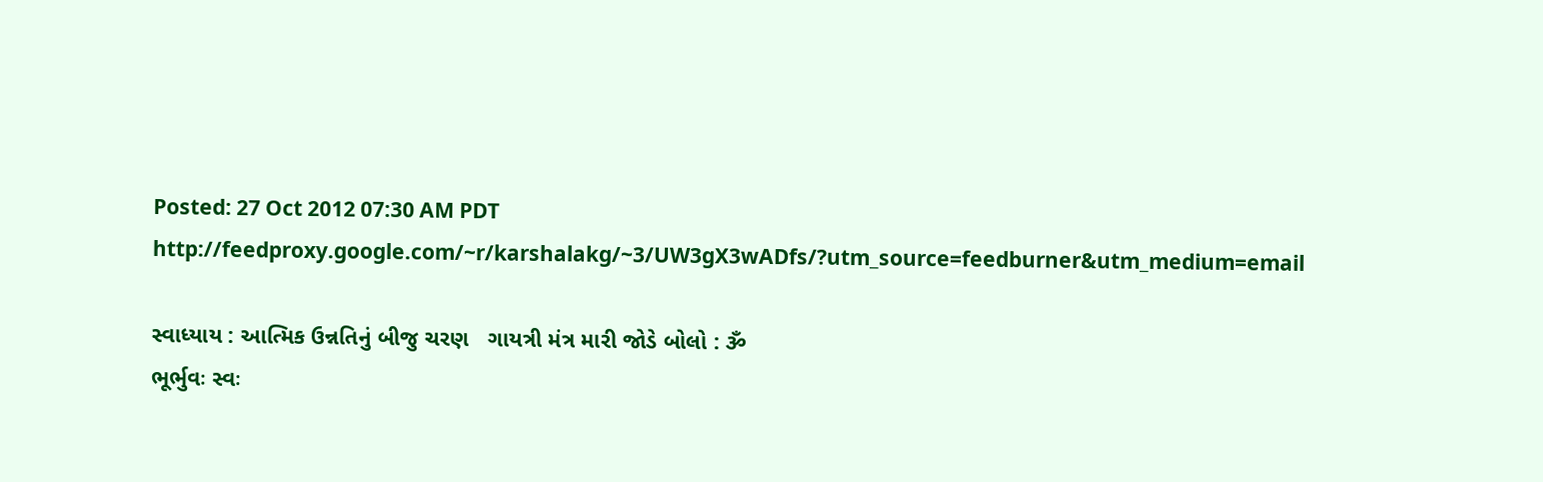Posted: 27 Oct 2012 07:30 AM PDT
http://feedproxy.google.com/~r/karshalakg/~3/UW3gX3wADfs/?utm_source=feedburner&utm_medium=email

સ્વાધ્યાય : આત્મિક ઉન્નતિનું બીજુ ચરણ   ગાયત્રી મંત્ર મારી જોડે બોલો : ૐ
ભૂર્ભુવઃ સ્વઃ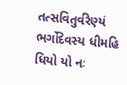તત્સવિતુર્વરેણ્યં ભર્ગોદેવસ્ય ધીમહિ ધિયો યો નઃ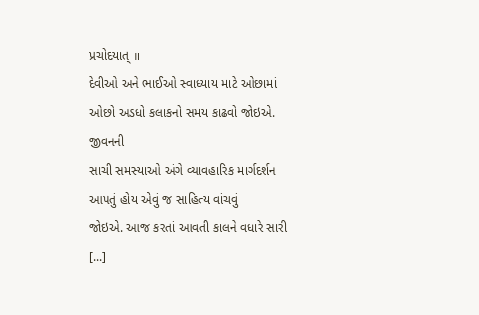પ્રચોદયાત્ ॥
દેવીઓ અને ભાઈઓ સ્વાધ્યાય માટે ઓછામાં ઓછો અડધો કલાકનો સમય કાઢવો જોઇએ. જીવનની
સાચી સમસ્યાઓ અંગે વ્યાવહારિક માર્ગદર્શન આ૫તું હોય એવું જ સાહિત્ય વાંચવું
જોઇએ. આજ કરતાં આવતી કાલને વધારે સારી [...]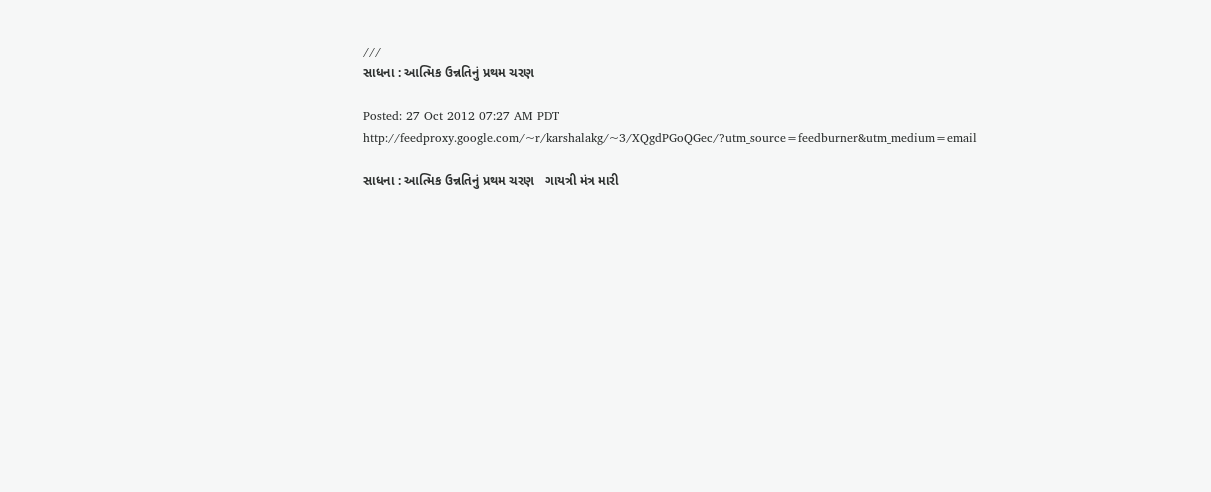///
સાધના : આત્મિક ઉન્નતિનું પ્રથમ ચરણ

Posted: 27 Oct 2012 07:27 AM PDT
http://feedproxy.google.com/~r/karshalakg/~3/XQgdPGoQGec/?utm_source=feedburner&utm_medium=email

સાધના : આત્મિક ઉન્નતિનું પ્રથમ ચરણ   ગાયત્રી મંત્ર મારી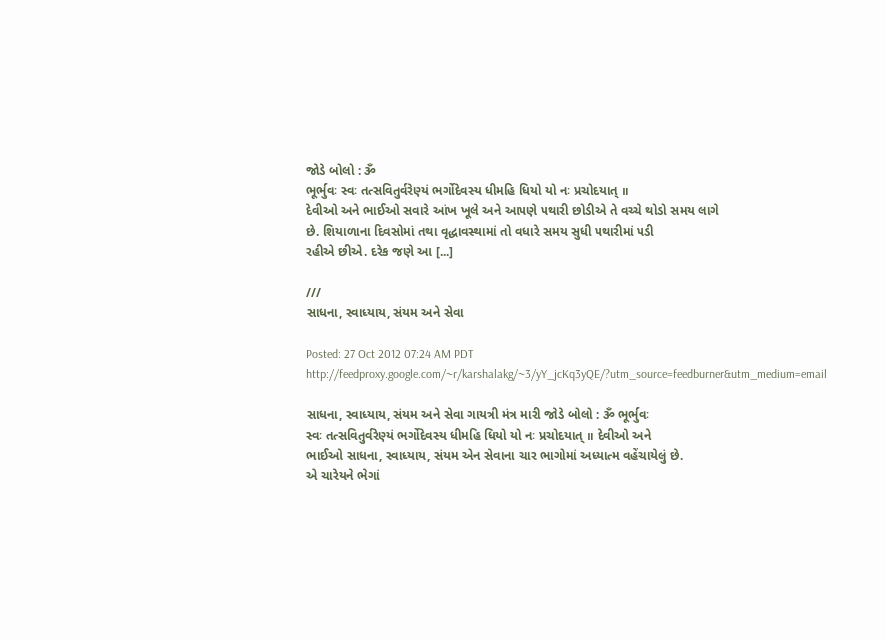જોડે બોલો : ૐ
ભૂર્ભુવઃ સ્વઃ તત્સવિતુર્વરેણ્યં ભર્ગોદેવસ્ય ધીમહિ ધિયો યો નઃ પ્રચોદયાત્ ॥
દેવીઓ અને ભાઈઓ સવારે આંખ ખૂલે અને આ૫ણે ૫થારી છોડીએ તે વચ્ચે થોડો સમય લાગે
છે. શિયાળાના દિવસોમાં તથા વૃદ્ધાવસ્થામાં તો વધારે સમય સુધી ૫થારીમાં ૫ડી
રહીએ છીએ. દરેક જણે આ [...]

///
સાધના, સ્વાધ્યાય, સંયમ અને સેવા

Posted: 27 Oct 2012 07:24 AM PDT
http://feedproxy.google.com/~r/karshalakg/~3/yY_jcKq3yQE/?utm_source=feedburner&utm_medium=email

સાધના, સ્વાધ્યાય, સંયમ અને સેવા ગાયત્રી મંત્ર મારી જોડે બોલો : ૐ ભૂર્ભુવઃ
સ્વઃ તત્સવિતુર્વરેણ્યં ભર્ગોદેવસ્ય ધીમહિ ધિયો યો નઃ પ્રચોદયાત્ ॥ દેવીઓ અને
ભાઈઓ સાધના, સ્વાધ્યાય, સંયમ એન સેવાના ચાર ભાગોમાં અધ્યાત્મ વહેંચાયેલું છે.
એ ચારેયને ભેગાં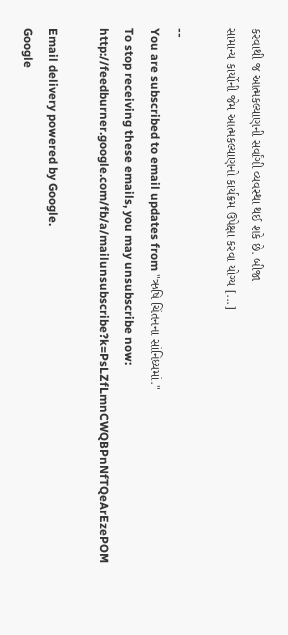કરવાથી જ આત્મકલ્યાણની સર્વાંગી વ્યવસ્થા થઈ શકે છે. બીજા
સામાન્ય કાર્યોની જેમ આત્મકલ્યાણનો કાર્યક્રમ ઉપેક્ષા કરવા યોગ્ય [...]

--
You are subscribed to email updates from "ઋષિ ચિંતનના સાંનિધ્યમાં."
To stop receiving these emails, you may unsubscribe now:
http://feedburner.google.com/fb/a/mailunsubscribe?k=PsLZfLmnCWQBPnNfTQeArEzePOM

Email delivery powered by Google.
Google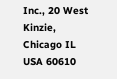Inc., 20 West Kinzie, Chicago IL USA 60610